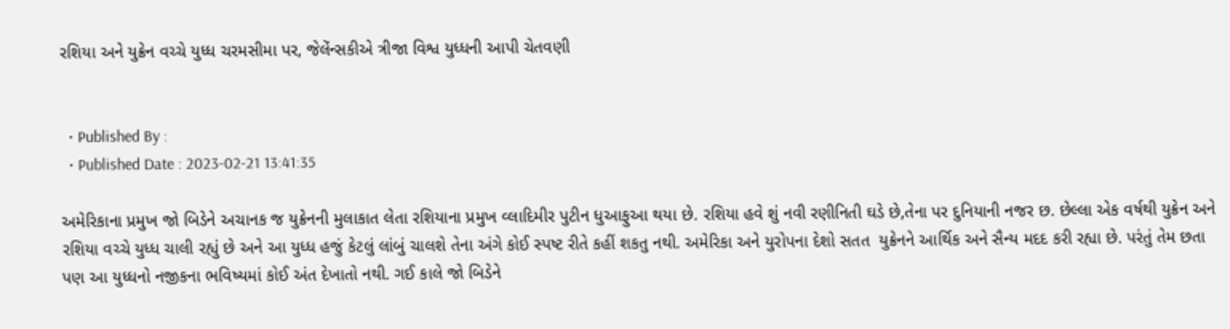રશિયા અને યુક્રેન વચ્ચે યુધ્ધ ચરમસીમા પર, જેલેંન્સકીએ ત્રીજા વિશ્વ યુધ્ધની આપી ચેતવણી


  • Published By :
  • Published Date : 2023-02-21 13:41:35

અમેરિકાના પ્રમુખ જો બિડેને અચાનક જ યુક્રેનની મુલાકાત લેતા રશિયાના પ્રમુખ વ્લાદિમીર પુટીન ધુઆફુઆ થયા છે. રશિયા હવે શું નવી રણીનિતી ઘડે છે,તેના પર દુનિયાની નજર છ. છેલ્લા એક વર્ષથી યુક્રેન અને રશિયા વચ્ચે યુધ્ધ ચાલી રહ્યું છે અને આ યુધ્ધ હજું કેટલું લાંબું ચાલશે તેના અંગે કોઈ સ્પષ્ટ રીતે કહીં શકતુ નથી. અમેરિકા અને યુરોપના દેશો સતત  યુક્રેનને આર્થિક અને સૈન્ય મદદ કરી રહ્યા છે. પરંતું તેમ છતા પણ આ યુધ્ધનો નજીકના ભવિષ્યમાં કોઈ અંત દેખાતો નથી. ગઈ કાલે જો બિડેને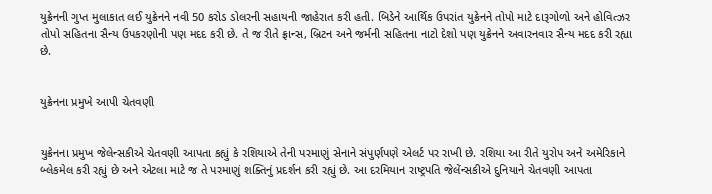યુક્રેનની ગુપ્ત મુલાકાત લઈ યુક્રેનને નવી 50 કરોડ ડોલરની સહાયની જાહેરાત કરી હતી. બિડેને આર્થિક ઉપરાંત યુક્રેનને તોપો માટે દારૂગોળો અને હોવિત્ઝર તોપો સહિતના સૈન્ય ઉપકરણોની પણ મદદ કરી છે. તે જ રીતે ફ્રાન્સ, બ્રિટન અને જર્મની સહિતના નાટો દેશો પણ યુક્રેનને અવારનવાર સૈન્ય મદદ કરી રહ્યા છે.


યુક્રેનના પ્રમુખે આપી ચેતવણી


યુક્રેનના પ્રમુખ જેલેન્સકીએ ચેતવણી આપતા કહ્યું કે રશિયાએ તેની પરમાણું સેનાને સંપુર્ણપણે એલર્ટ પર રાખી છે. રશિયા આ રીતે યુરોપ અને અમેરિકાને બ્લેકમેલ કરી રહ્યું છે અને એટલા માટે જ તે પરમાણું શક્તિનું પ્રદર્શન કરી રહ્યું છે. આ દરમિયાન રાષ્ટ્રપતિ જેલેંન્સકીએ દુનિયાને ચેતવણી આપતા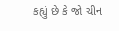કહ્યું છે કે જો ચીન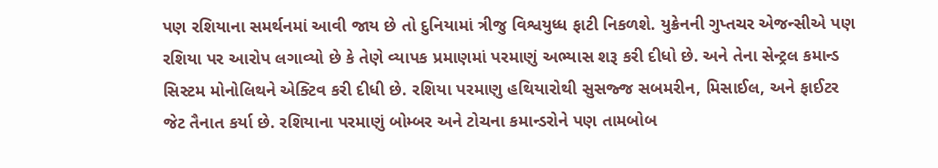પણ રશિયાના સમર્થનમાં આવી જાય છે તો દુનિયામાં ત્રીજુ વિશ્વયુધ્ધ ફાટી નિકળશે. યુક્રેનની ગુપ્તચર એજન્સીએ પણ રશિયા પર આરોપ લગાવ્યો છે કે તેણે વ્યાપક પ્રમાણમાં પરમાણું અભ્યાસ શરૂ કરી દીધો છે. અને તેના સેન્ટ્રલ કમાન્ડ સિસ્ટમ મોનોલિથને એક્ટિવ કરી દીધી છે. રશિયા પરમાણુ હથિયારોથી સુસજ્જ સબમરીન, મિસાઈલ, અને ફાઈટર જેટ તૈનાત કર્યા છે. રશિયાના પરમાણું બોમ્બર અને ટોચના કમાન્ડરોને પણ તામબોબ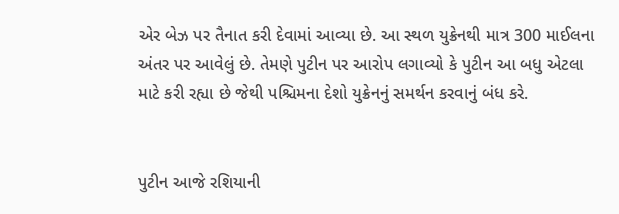એર બેઝ પર તૈનાત કરી દેવામાં આવ્યા છે. આ સ્થળ યુક્રેનથી માત્ર 300 માઈલના અંતર પર આવેલું છે. તેમણે પુટીન પર આરોપ લગાવ્યો કે પુટીન આ બધુ એટલા માટે કરી રહ્યા છે જેથી પશ્ચિમના દેશો યુક્રેનનું સમર્થન કરવાનું બંધ કરે.


પુટીન આજે રશિયાની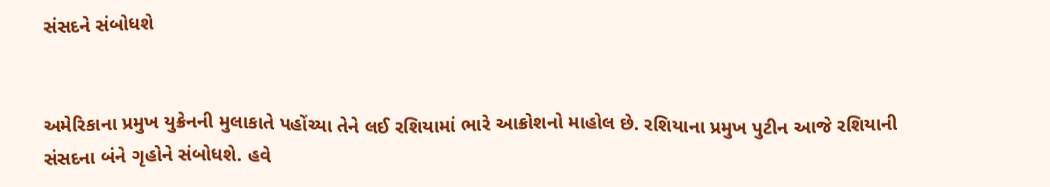સંસદને સંબોધશે


અમેરિકાના પ્રમુખ યુક્રેનની મુલાકાતે પહોંચ્યા તેને લઈ રશિયામાં ભારે આક્રોશનો માહોલ છે. રશિયાના પ્રમુખ પુટીન આજે રશિયાની સંસદના બંને ગૃહોને સંબોધશે. હવે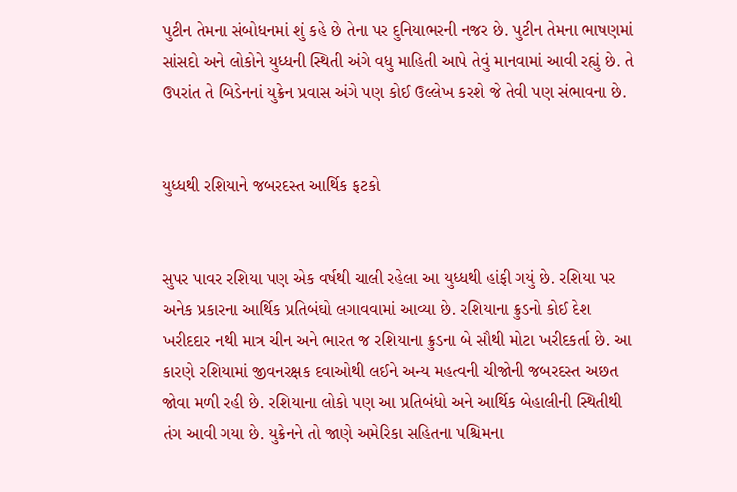પુટીન તેમના સંબોધનમાં શું કહે છે તેના પર દુનિયાભરની નજર છે. પુટીન તેમના ભાષણમાં સાંસદો અને લોકોને યુધ્ધની સ્થિતી અંગે વધુ માહિતી આપે તેવું માનવામાં આવી રહ્યું છે. તે ઉપરાંત તે બિડેનનાં યુક્રેન પ્રવાસ અંગે પણ કોઈ ઉલ્લેખ કરશે જે તેવી પણ સંભાવના છે.


યુધ્ધથી રશિયાને જબરદસ્ત આર્થિક ફટકો


સુપર પાવર રશિયા પણ એક વર્ષથી ચાલી રહેલા આ યુધ્ધથી હાંફી ગયું છે. રશિયા પર અનેક પ્રકારના આર્થિક પ્રતિબંઘો લગાવવામાં આવ્યા છે. રશિયાના ક્રુડનો કોઈ દેશ ખરીદદાર નથી માત્ર ચીન અને ભારત જ રશિયાના ક્રુડના બે સૌથી મોટા ખરીદકર્તા છે. આ કારણે રશિયામાં જીવનરક્ષક દવાઓથી લઈને અન્ય મહત્વની ચીજોની જબરદસ્ત અછત જોવા મળી રહી છે. રશિયાના લોકો પણ આ પ્રતિબંધો અને આર્થિક બેહાલીની સ્થિતીથી તંગ આવી ગયા છે. યુક્રેનને તો જાણે અમેરિકા સહિતના પશ્ચિમના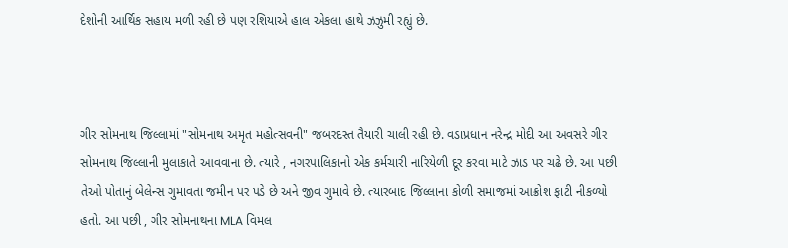દેશોની આર્થિક સહાય મળી રહી છે પણ રશિયાએ હાલ એકલા હાથે ઝઝુમી રહ્યું છે.



ગીર સોમનાથ જિલ્લામાં "સોમનાથ અમૃત મહોત્સવની" જબરદસ્ત તૈયારી ચાલી રહી છે. વડાપ્રધાન નરેન્દ્ર મોદી આ અવસરે ગીર સોમનાથ જિલ્લાની મુલાકાતે આવવાના છે. ત્યારે , નગરપાલિકાનો એક કર્મચારી નારિયેળી દૂર કરવા માટે ઝાડ પર ચઢે છે. આ પછી તેઓ પોતાનું બેલેન્સ ગુમાવતા જમીન પર પડે છે અને જીવ ગુમાવે છે. ત્યારબાદ જિલ્લાના કોળી સમાજમાં આક્રોશ ફાટી નીકળ્યો હતો. આ પછી , ગીર સોમનાથના MLA વિમલ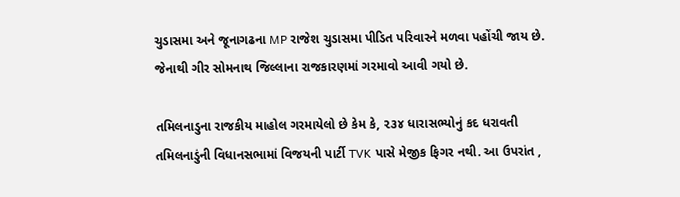ચુડાસમા અને જૂનાગઢના MP રાજેશ ચુડાસમા પીડિત પરિવારને મળવા પહોંચી જાય છે. જેનાથી ગીર સોમનાથ જિલ્લાના રાજકારણમાં ગરમાવો આવી ગયો છે.

તમિલનાડુના રાજકીય માહોલ ગરમાયેલો છે કેમ કે, ૨૩૪ ધારાસભ્યોનું કદ ધરાવતી તમિલનાડુંની વિધાનસભામાં વિજયની પાર્ટી TVK પાસે મેજીક ફિગર નથી. આ ઉપરાંત ,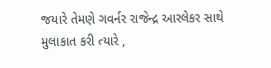જયારે તેમણે ગવર્નર રાજેન્દ્ર આરલેકર સાથે મુલાકાત કરી ત્યારે ,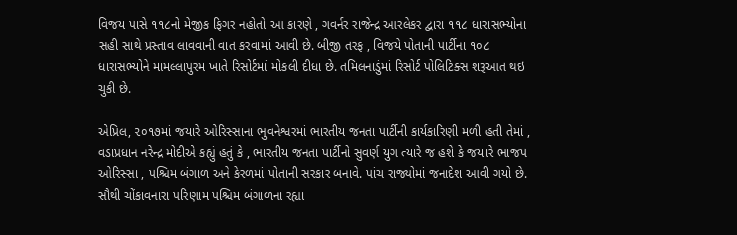વિજય પાસે ૧૧૮નો મેજીક ફિગર નહોતો આ કારણે , ગવર્નર રાજેન્દ્ર આરલેકર દ્વારા ૧૧૮ ધારાસભ્યોના સહી સાથે પ્રસ્તાવ લાવવાની વાત કરવામાં આવી છે. બીજી તરફ , વિજયે પોતાની પાર્ટીના ૧૦૮ ધારાસભ્યોને મામલ્લાપુરમ ખાતે રિસોર્ટમાં મોકલી દીધા છે. તમિલનાડુંમાં રિસોર્ટ પોલિટિક્સ શરૂઆત થઇ ચુકી છે.

એપ્રિલ, ૨૦૧૭માં જયારે ઓરિસ્સાના ભુવનેશ્વરમાં ભારતીય જનતા પાર્ટીની કાર્યકારિણી મળી હતી તેમાં , વડાપ્રધાન નરેન્દ્ર મોદીએ કહ્યું હતું કે , ભારતીય જનતા પાર્ટીનો સુવર્ણ યુગ ત્યારે જ હશે કે જયારે ભાજપ ઓરિસ્સા , પશ્ચિમ બંગાળ અને કેરળમાં પોતાની સરકાર બનાવે. પાંચ રાજ્યોમાં જનાદેશ આવી ગયો છે. સૌથી ચોંકાવનારા પરિણામ પશ્ચિમ બંગાળના રહ્યા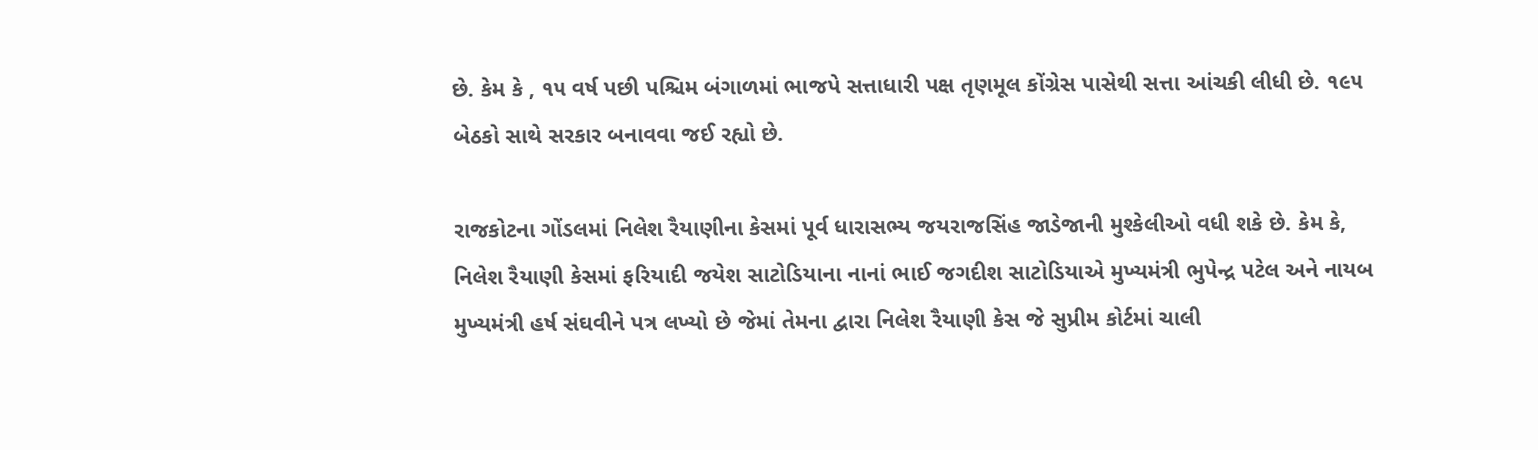છે. કેમ કે , ૧૫ વર્ષ પછી પશ્ચિમ બંગાળમાં ભાજપે સત્તાધારી પક્ષ તૃણમૂલ કોંગ્રેસ પાસેથી સત્તા આંચકી લીધી છે. ૧૯૫ બેઠકો સાથે સરકાર બનાવવા જઈ રહ્યો છે.

રાજકોટના ગોંડલમાં નિલેશ રૈયાણીના કેસમાં પૂર્વ ધારાસભ્ય જયરાજસિંહ જાડેજાની મુશ્કેલીઓ વધી શકે છે. કેમ કે, નિલેશ રૈયાણી કેસમાં ફરિયાદી જયેશ સાટોડિયાના નાનાં ભાઈ જગદીશ સાટોડિયાએ મુખ્યમંત્રી ભુપેન્દ્ર પટેલ અને નાયબ મુખ્યમંત્રી હર્ષ સંઘવીને પત્ર લખ્યો છે જેમાં તેમના દ્વારા નિલેશ રૈયાણી કેસ જે સુપ્રીમ કોર્ટમાં ચાલી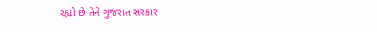રહ્યો છે તેને ગુજરાત સરકાર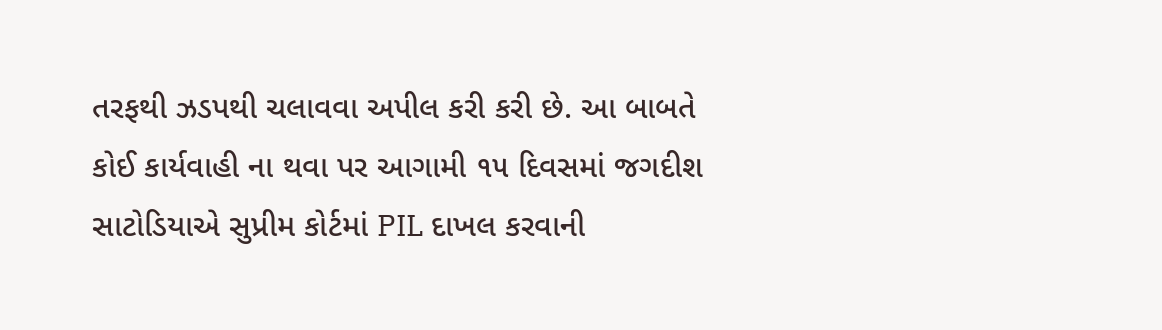તરફથી ઝડપથી ચલાવવા અપીલ કરી કરી છે. આ બાબતે કોઈ કાર્યવાહી ના થવા પર આગામી ૧૫ દિવસમાં જગદીશ સાટોડિયાએ સુપ્રીમ કોર્ટમાં PIL દાખલ કરવાની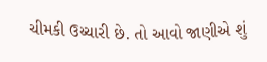ચીમકી ઉચ્ચારી છે. તો આવો જાણીએ શું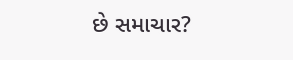છે સમાચાર?